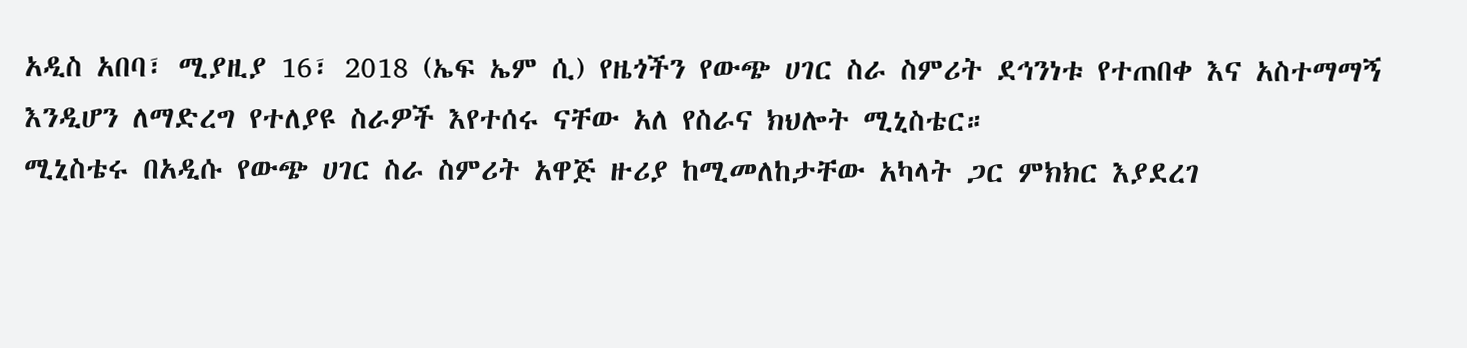አዲስ አበባ፣ ሚያዚያ 16፣ 2018 (ኤፍ ኤም ሲ) የዜጎችን የውጭ ሀገር ስራ ስምሪት ደኅንነቱ የተጠበቀ እና አስተማማኝ እንዲሆን ለማድረግ የተለያዩ ስራዎች እየተሰሩ ናቸው አለ የስራና ክህሎት ሚኒስቴር።
ሚኒስቴሩ በአዲሱ የውጭ ሀገር ስራ ስምሪት አዋጅ ዙሪያ ከሚመለከታቸው አካላት ጋር ምክክር እያደረገ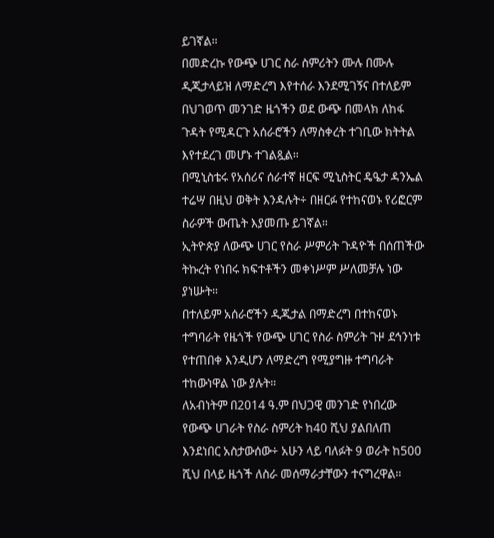ይገኛል።
በመድረኩ የውጭ ሀገር ስራ ስምሪትን ሙሉ በሙሉ ዲጂታላይዝ ለማድረግ እየተሰራ እንደሚገኝና በተለይም በህገወጥ መንገድ ዜጎችን ወደ ውጭ በመላክ ለከፋ ጉዳት የሚዳርጉ አሰራሮችን ለማስቀረት ተገቢው ክትትል እየተደረገ መሆኑ ተገልጿል።
በሚኒስቴሩ የአሰሪና ሰራተኛ ዘርፍ ሚኒስትር ዴዔታ ዳንኤል ተሬሣ በዚህ ወቅት እንዳሉት÷ በዘርፉ የተከናወኑ የሪፎርም ስራዎች ውጤት እያመጡ ይገኛል።
ኢትዮጵያ ለውጭ ሀገር የስራ ሥምሪት ጉዳዮች በሰጠችው ትኩረት የነበሩ ክፍተቶችን መቀነሥም ሥለመቻሉ ነው ያነሡት።
በተለይም አሰራሮችን ዲጂታል በማድረግ በተከናወኑ ተግባራት የዜጎች የውጭ ሀገር የስራ ስምሪት ጉዞ ደኅንነቱ የተጠበቀ እንዲሆን ለማድረግ የሚያግዙ ተግባራት ተከውነዋል ነው ያሉት።
ለአብነትም በ2014 ዓ.ም በህጋዊ መንገድ የነበረው የውጭ ሀገራት የስራ ስምሪት ከ40 ሺህ ያልበለጠ እንደነበር አስታውሰው÷ አሁን ላይ ባለፉት 9 ወራት ከ500 ሺህ በላይ ዜጎች ለስራ መሰማራታቸውን ተናግረዋል።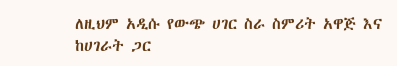ለዚህም አዲሱ የውጭ ሀገር ስራ ስምሪት አዋጅ እና ከሀገራት ጋር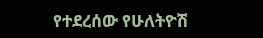የተደረሰው የሁለትዮሽ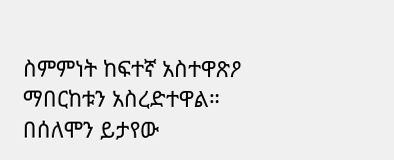ስምምነት ከፍተኛ አስተዋጽዖ ማበርከቱን አስረድተዋል።
በሰለሞን ይታየው